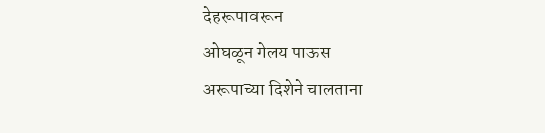देहरूपावरून
ओघळून गेलय पाऊस
अरूपाच्या दिशेने चालताना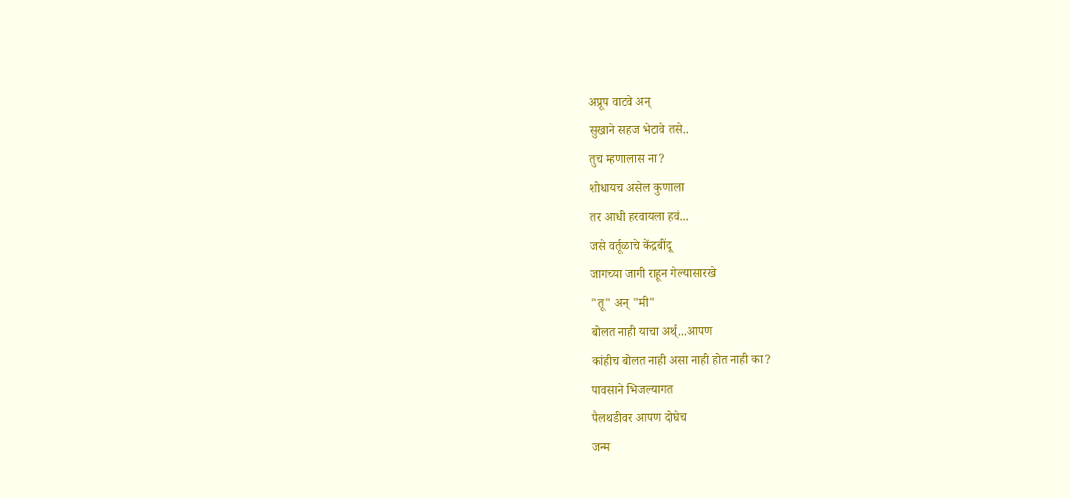अप्रूप वाटवे अन्
सुखाने सहज भेटावे तसे..
तुच म्हणालास ना?
शोधायच असेल कुणाला
तर आधी हरवायला हवं...
जसे वर्तूळाचे केंद्रबींदू
जागच्या जागी राहून गेल्यासारखे
"तू" अन् "मी"
बोलत नाही याचा अर्थ्...आपण
कांहीच बोलत नाही असा नाही होत नाही का?
पावसाने भिजल्यागत
पैलथडीवर आपण दोघेच
जन्म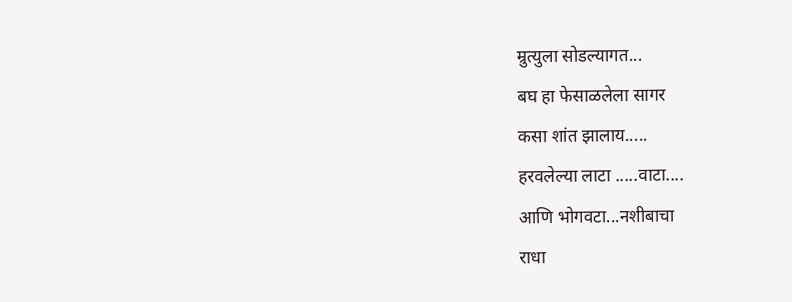म्रुत्युला सोडल्यागत...
बघ हा फेसाळलेला सागर
कसा शांत झालाय.....
हरवलेल्या लाटा .....वाटा....
आणि भोगवटा...नशीबाचा
राधा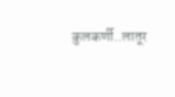कुलकर्णी..लातूर